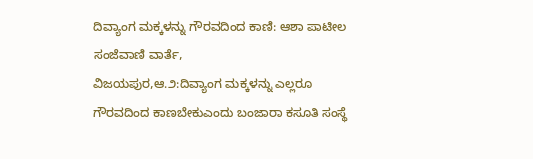ದಿವ್ಯಾಂಗ ಮಕ್ಕಳನ್ನು ಗೌರವದಿಂದ ಕಾಣಿ: ಆಶಾ ಪಾಟೀಲ
ಸಂಜೆವಾಣಿ ವಾರ್ತೆ,
ವಿಜಯಪುರ,ಆ.೨:ದಿವ್ಯಾಂಗ ಮಕ್ಕಳನ್ನು ಎಲ್ಲರೂ ಗೌರವದಿಂದ ಕಾಣಬೇಕುಎಂದು ಬಂಜಾರಾ ಕಸೂತಿ ಸಂಸ್ಥೆ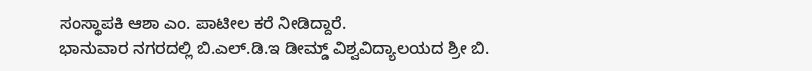ಸಂಸ್ಥಾಪಕಿ ಆಶಾ ಎಂ. ಪಾಟೀಲ ಕರೆ ನೀಡಿದ್ದಾರೆ.
ಭಾನುವಾರ ನಗರದಲ್ಲಿ ಬಿ.ಎಲ್.ಡಿ.ಇ ಡೀಮ್ಡ್ ವಿಶ್ವವಿದ್ಯಾಲಯದ ಶ್ರೀ ಬಿ.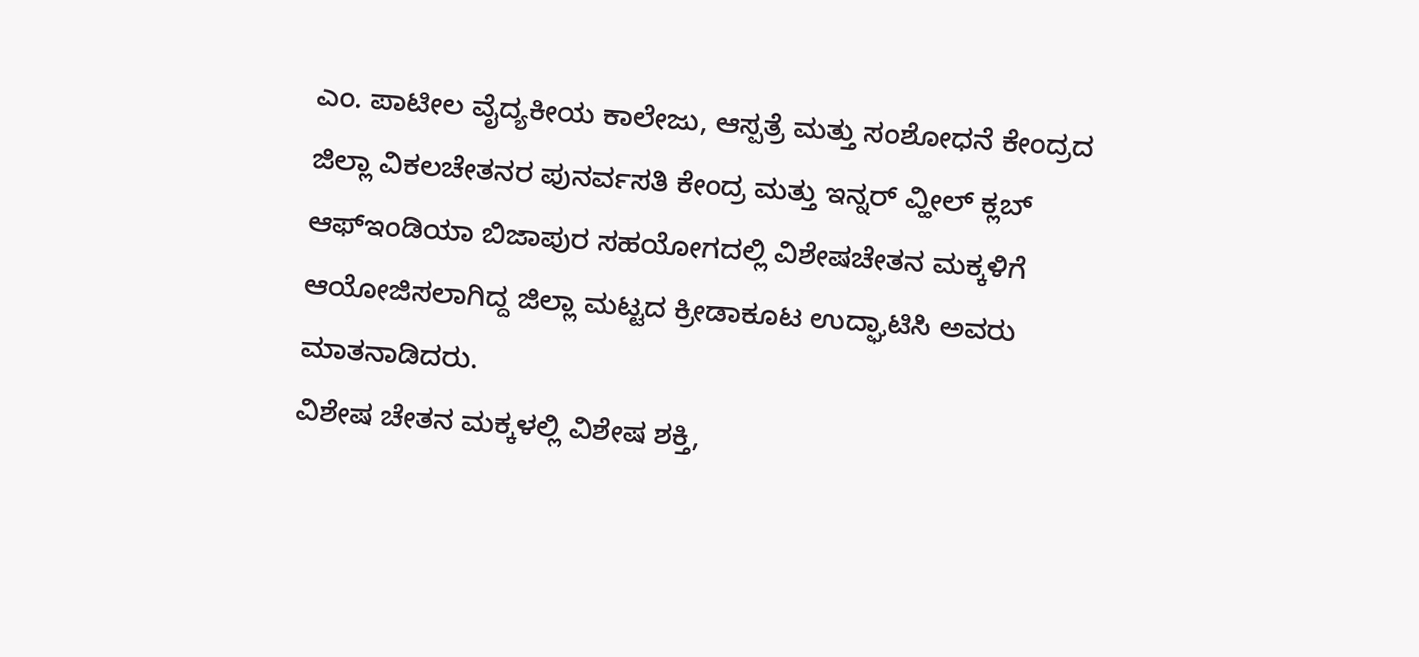ಎಂ. ಪಾಟೀಲ ವೈದ್ಯಕೀಯ ಕಾಲೇಜು, ಆಸ್ಪತ್ರೆ ಮತ್ತು ಸಂಶೋಧನೆ ಕೇಂದ್ರದ ಜಿಲ್ಲಾ ವಿಕಲಚೇತನರ ಪುನರ್ವಸತಿ ಕೇಂದ್ರ ಮತ್ತು ಇನ್ನರ್ ವ್ಹೀಲ್ ಕ್ಲಬ್ ಆಫ್‌ಇಂಡಿಯಾ ಬಿಜಾಪುರ ಸಹಯೋಗದಲ್ಲಿ ವಿಶೇಷಚೇತನ ಮಕ್ಕಳಿಗೆ ಆಯೋಜಿಸಲಾಗಿದ್ದ ಜಿಲ್ಲಾ ಮಟ್ಟದ ಕ್ರೀಡಾಕೂಟ ಉದ್ಘಾಟಿಸಿ ಅವರು ಮಾತನಾಡಿದರು.
ವಿಶೇಷ ಚೇತನ ಮಕ್ಕಳಲ್ಲಿ ವಿಶೇಷ ಶಕ್ತಿ,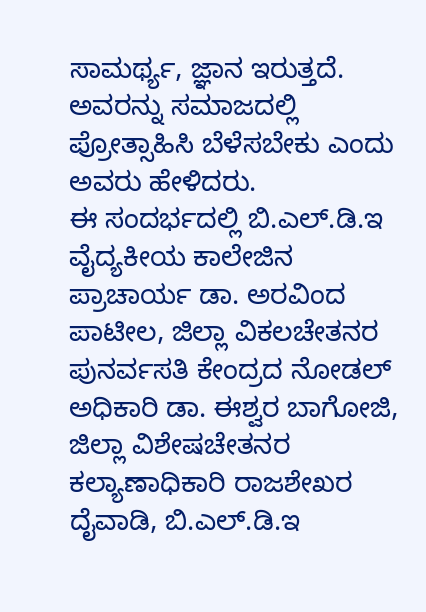ಸಾಮರ್ಥ್ಯ, ಜ್ಞಾನ ಇರುತ್ತದೆ. ಅವರನ್ನು ಸಮಾಜದಲ್ಲಿ ಪ್ರೋತ್ಸಾಹಿಸಿ ಬೆಳೆಸಬೇಕು ಎಂದು ಅವರು ಹೇಳಿದರು.
ಈ ಸಂದರ್ಭದಲ್ಲಿ ಬಿ.ಎಲ್.ಡಿ.ಇ ವೈದ್ಯಕೀಯ ಕಾಲೇಜಿನ ಪ್ರಾಚಾರ್ಯ ಡಾ. ಅರವಿಂದ ಪಾಟೀಲ, ಜಿಲ್ಲಾ ವಿಕಲಚೇತನರ ಪುನರ್ವಸತಿ ಕೇಂದ್ರದ ನೋಡಲ್ ಅಧಿಕಾರಿ ಡಾ. ಈಶ್ವರ ಬಾಗೋಜಿ, ಜಿಲ್ಲಾ ವಿಶೇಷಚೇತನರ ಕಲ್ಯಾಣಾಧಿಕಾರಿ ರಾಜಶೇಖರ ದೈವಾಡಿ, ಬಿ.ಎಲ್.ಡಿ.ಇ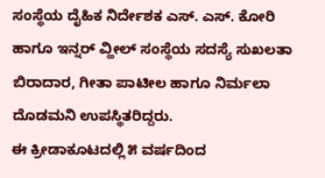ಸಂಸ್ಥೆಯ ದೈಹಿಕ ನಿರ್ದೇಶಕ ಎಸ್. ಎಸ್. ಕೋರಿ ಹಾಗೂ ಇನ್ನರ್ ವ್ಹೀಲ್ ಸಂಸ್ಥೆಯ ಸದಸ್ಯೆ ಸುಖಲತಾ ಬಿರಾದಾರ, ಗೀತಾ ಪಾಟೀಲ ಹಾಗೂ ನಿರ್ಮಲಾ ದೊಡಮನಿ ಉಪಸ್ಥಿತರಿದ್ದರು.
ಈ ಕ್ರೀಡಾಕೂಟದಲ್ಲಿ ೫ ವರ್ಷದಿಂದ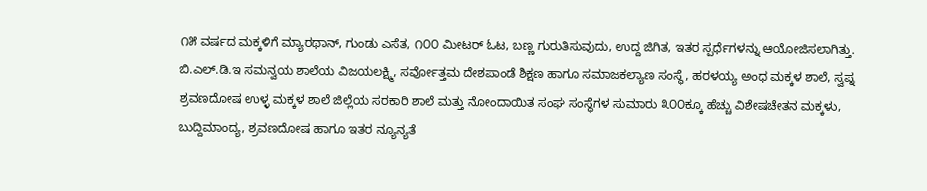೧೫ ವರ್ಷದ ಮಕ್ಕಳಿಗೆ ಮ್ಯಾರಥಾನ್, ಗುಂಡು ಎಸೆತ, ೧೦೦ ಮೀಟರ್ ಓಟ, ಬಣ್ಣ ಗುರುತಿಸುವುದು, ಉದ್ದ ಜಿಗಿತ, ಇತರ ಸ್ಪರ್ಧೆಗಳನ್ನು ಆಯೋಜಿಸಲಾಗಿತ್ತು. ಬಿ.ಎಲ್.ಡಿ.ಇ ಸಮನ್ವಯ ಶಾಲೆಯ ವಿಜಯಲಕ್ಷ್ಮಿ, ಸರ್ವೋತ್ತಮ ದೇಶಪಾಂಡೆ ಶಿಕ್ಷಣ ಹಾಗೂ ಸಮಾಜಕಲ್ಯಾಣ ಸಂಸ್ಥೆ, ಹರಳಯ್ಯ ಅಂಧ ಮಕ್ಕಳ ಶಾಲೆ, ಸ್ವಪ್ನ ಶ್ರವಣದೋಷ ಉಳ್ಳ ಮಕ್ಕಳ ಶಾಲೆ ಜಿಲ್ಲೆಯ ಸರಕಾರಿ ಶಾಲೆ ಮತ್ತು ನೋಂದಾಯಿತ ಸಂಘ ಸಂಸ್ಥೆಗಳ ಸುಮಾರು ೩೦೦ಕ್ಕೂ ಹೆಚ್ಚು ವಿಶೇಷಚೇತನ ಮಕ್ಕಳು, ಬುದ್ದಿಮಾಂದ್ಯ, ಶ್ರವಣದೋಷ ಹಾಗೂ ಇತರ ನ್ಯೂನ್ಯತೆ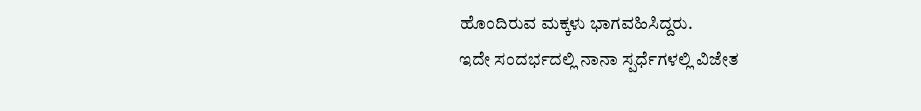ಹೊಂದಿರುವ ಮಕ್ಕಳು ಭಾಗವಹಿಸಿದ್ದರು.
ಇದೇ ಸಂದರ್ಭದಲ್ಲಿ ನಾನಾ ಸ್ಪರ್ಧೆಗಳಲ್ಲಿ ವಿಜೇತ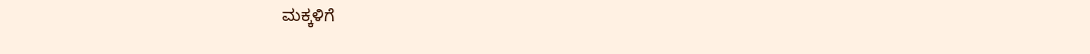ಮಕ್ಕಳಿಗೆ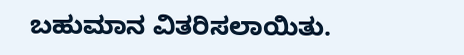ಬಹುಮಾನ ವಿತರಿಸಲಾಯಿತು.